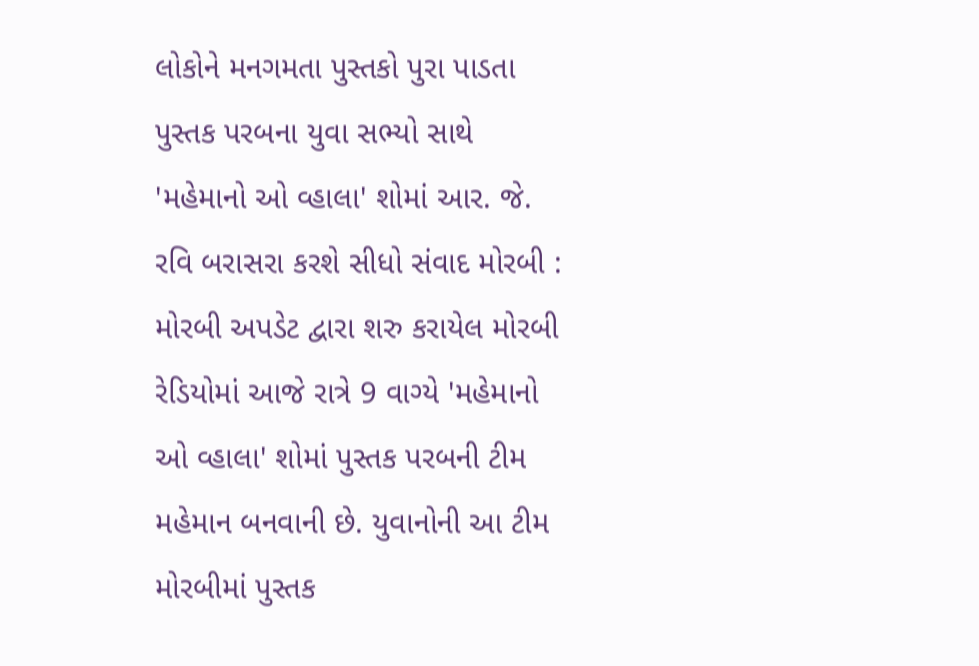લોકોને મનગમતા પુસ્તકો પુરા પાડતા પુસ્તક પરબના યુવા સભ્યો સાથે 'મહેમાનો ઓ વ્હાલા' શોમાં આર. જે. રવિ બરાસરા કરશે સીધો સંવાદ મોરબી : મોરબી અપડેટ દ્વારા શરુ કરાયેલ મોરબી રેડિયોમાં આજે રાત્રે 9 વાગ્યે 'મહેમાનો ઓ વ્હાલા' શોમાં પુસ્તક પરબની ટીમ મહેમાન બનવાની છે. યુવાનોની આ ટીમ મોરબીમાં પુસ્તક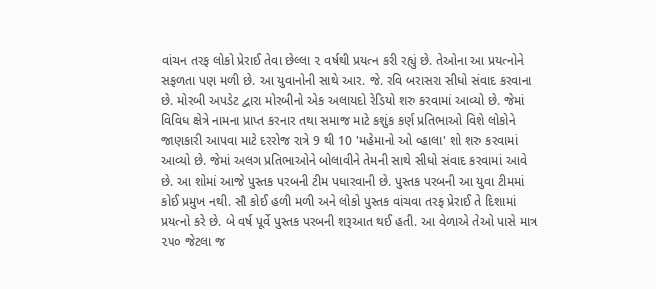વાંચન તરફ લોકો પ્રેરાઈ તેવા છેલ્લા ૨ વર્ષથી પ્રયત્ન કરી રહ્યું છે. તેઓના આ પ્રયત્નોને સફળતા પણ મળી છે. આ યુવાનોની સાથે આર. જે. રવિ બરાસરા સીધો સંવાદ કરવાના છે. મોરબી અપડેટ દ્વારા મોરબીનો એક અલાયદો રેડિયો શરુ કરવામાં આવ્યો છે. જેમાં વિવિધ ક્ષેત્રે નામના પ્રાપ્ત કરનાર તથા સમાજ માટે કશુંક કર્ણ પ્રતિભાઓ વિશે લોકોને જાણકારી આપવા માટે દરરોજ રાત્રે 9 થી 10 'મહેમાનો ઓ વ્હાલા' શો શરુ કરવામાં આવ્યો છે. જેમાં અલગ પ્રતિભાઓને બોલાવીને તેમની સાથે સીધો સંવાદ કરવામાં આવે છે. આ શોમાં આજે પુસ્તક પરબની ટીમ પધારવાની છે. પુસ્તક પરબની આ યુવા ટીમમાં કોઈ પ્રમુખ નથી. સૌ કોઈ હળી મળી અને લોકો પુસ્તક વાંચવા તરફ પ્રેરાઈ તે દિશામાં પ્રયત્નો કરે છે. બે વર્ષ પૂર્વે પુસ્તક પરબની શરૂઆત થઈ હતી. આ વેળાએ તેઓ પાસે માત્ર ૨૫૦ જેટલા જ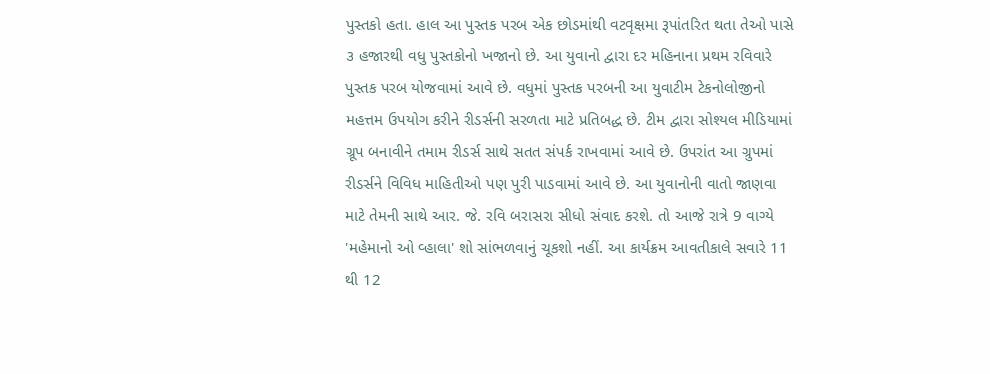પુસ્તકો હતા. હાલ આ પુસ્તક પરબ એક છોડમાંથી વટવૃક્ષમા રૂપાંતરિત થતા તેઓ પાસે ૩ હજારથી વધુ પુસ્તકોનો ખજાનો છે. આ યુવાનો દ્વારા દર મહિનાના પ્રથમ રવિવારે પુસ્તક પરબ યોજવામાં આવે છે. વધુમાં પુસ્તક પરબની આ યુવાટીમ ટેકનોલોજીનો મહત્તમ ઉપયોગ કરીને રીડર્સની સરળતા માટે પ્રતિબદ્ધ છે. ટીમ દ્વારા સોશ્યલ મીડિયામાં ગ્રૂપ બનાવીને તમામ રીડર્સ સાથે સતત સંપર્ક રાખવામાં આવે છે. ઉપરાંત આ ગ્રુપમાં રીડર્સને વિવિધ માહિતીઓ પણ પુરી પાડવામાં આવે છે. આ યુવાનોની વાતો જાણવા માટે તેમની સાથે આર. જે. રવિ બરાસરા સીધો સંવાદ કરશે. તો આજે રાત્રે 9 વાગ્યે 'મહેમાનો ઓ વ્હાલા' શો સાંભળવાનું ચૂકશો નહીં. આ કાર્યક્રમ આવતીકાલે સવારે 11 થી 12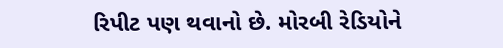રિપીટ પણ થવાનો છે. મોરબી રેડિયોને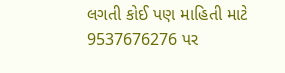લગતી કોઈ પણ માહિતી માટે 9537676276 પર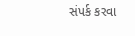સંપર્ક કરવા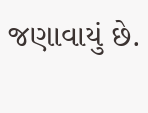જણાવાયું છે.